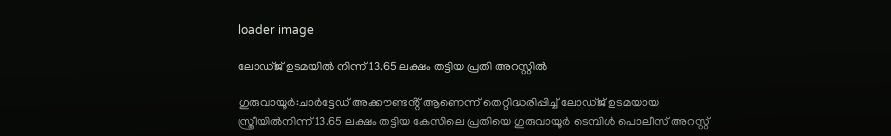loader image

ലോഡ്‌ജ് ഉടമയിൽ നിന്ന് 13.65 ലക്ഷം തട്ടിയ പ്രതി അറസ്റ്റിൽ

ഗുരുവായൂർ:ചാർട്ടേഡ് അക്കൗണ്ടൻ്റ് ആണെന്ന് തെറ്റിദ്ധരിപ്പിച്ച് ലോഡ്‌ജ് ഉടമയായ സ്ത്രീയിൽനിന്ന് 13.65 ലക്ഷം തട്ടിയ കേസിലെ പ്രതിയെ ഗുരുവായൂർ ടെമ്പിൾ പൊലീസ് അറസ്റ്റ്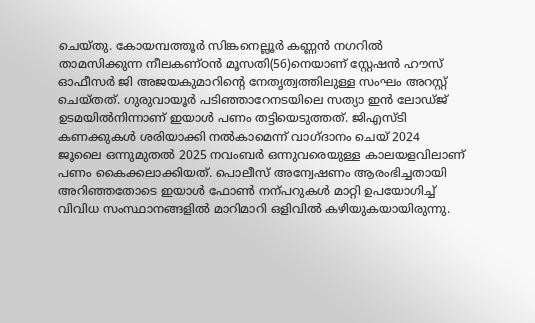ചെയ്തു. കോയമ്പത്തൂർ സിങ്കനെല്ലൂർ കണ്ണൻ നഗറിൽ താമസിക്കുന്ന നീലകണ്ഠൻ മൂസതി(56)നെയാണ് സ്റ്റേഷൻ ഹൗസ് ഓഫീസർ ജി അജയകുമാറിൻ്റെ നേതൃത്വത്തിലുള്ള സംഘം അറസ്റ്റ് ചെയ്‌തത്‌. ഗുരുവായൂർ പടിഞ്ഞാറേനടയിലെ സത്യാ ഇൻ ലോഡ്ജ് ഉടമയിൽനിന്നാണ് ഇയാൾ പണം തട്ടിയെടുത്തത്. ജിഎസ്‌ടി കണക്കുകൾ ശരിയാക്കി നൽകാമെന്ന് വാഗ്ദാനം ചെയ് 2024 ജൂലൈ ഒന്നുമുതൽ 2025 നവംബർ ഒന്നുവരെയുള്ള കാലയളവിലാണ് പണം കൈക്കലാക്കിയത്. പൊലീസ് അന്വേഷണം ആരംഭിച്ചതായി അറിഞ്ഞതോടെ ഇയാൾ ഫോൺ നന്‌പറുകൾ മാറ്റി ഉപയോഗിച്ച് വിവിധ സംസ്ഥാനങ്ങളിൽ മാറിമാറി ഒളിവിൽ കഴിയുകയായിരുന്നു.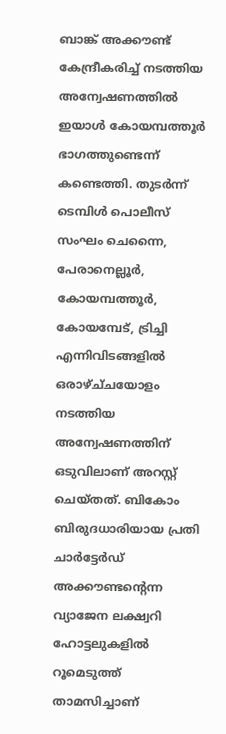ബാങ്ക് അക്കൗണ്ട് കേന്ദ്രീകരിച്ച് നടത്തിയ അന്വേഷണത്തിൽ ഇയാൾ കോയമ്പത്തൂർ ഭാഗത്തുണ്ടെന്ന് കണ്ടെത്തി. തുടർന്ന് ടെമ്പിൾ പൊലീസ് സംഘം ചെന്നൈ, പേരാനെല്ലൂർ, കോയമ്പത്തൂർ, കോയമ്പേട്, ട്രിച്ചി എന്നിവിടങ്ങളിൽ ഒരാഴ്ച്‌ചയോളം നടത്തിയ അന്വേഷണത്തിന് ഒടുവിലാണ് അറസ്റ്റ് ചെയ്‌തത്‌. ബികോം ബിരുദധാരിയായ പ്രതി ചാർട്ടേർഡ് അക്കൗണ്ടന്റെന്ന വ്യാജേന ലക്ഷ്വറി ഹോട്ടലുകളിൽ റൂമെടുത്ത് താമസിച്ചാണ്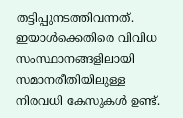തട്ടിപ്പുനടത്തിവന്നത്. ഇയാൾക്കെതിരെ വിവിധ സംസ്ഥാനങ്ങളിലായി സമാനരീതിയിലുള്ള നിരവധി കേസുകൾ ഉണ്ട്.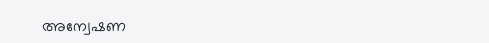അന്വേഷണ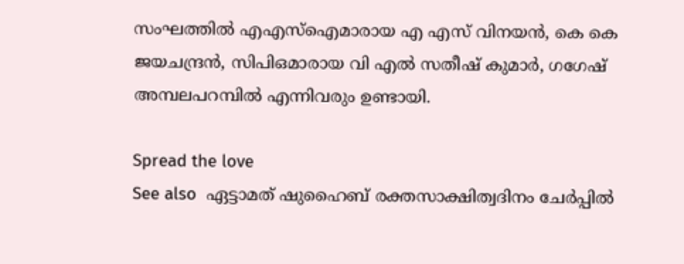സംഘത്തിൽ എഎസ്ഐമാരായ എ എസ് വിനയൻ, കെ കെ ജയചന്ദ്രൻ, സിപിഒമാരായ വി എൽ സതീഷ് കുമാർ, ഗഗേഷ് അമ്പലപറമ്പിൽ എന്നിവരും ഉണ്ടായി.

Spread the love
See also  ഏട്ടാമത് ഷുഹൈബ് രക്തസാക്ഷിത്വദിനം ചേർപ്പിൽ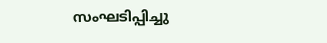സംഘടിപ്പിച്ചു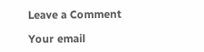Leave a Comment

Your email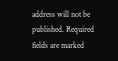address will not be published. Required fields are marked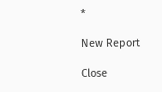*

New Report

Close